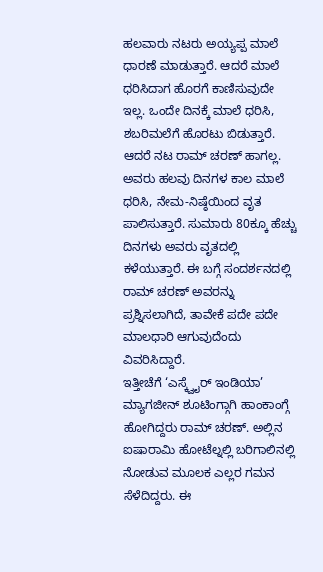ಹಲವಾರು ನಟರು ಅಯ್ಯಪ್ಪ ಮಾಲೆ ಧಾರಣೆ ಮಾಡುತ್ತಾರೆ. ಆದರೆ ಮಾಲೆ ಧರಿಸಿದಾಗ ಹೊರಗೆ ಕಾಣಿಸುವುದೇ ಇಲ್ಲ. ಒಂದೇ ದಿನಕ್ಕೆ ಮಾಲೆ ಧರಿಸಿ, ಶಬರಿಮಲೆಗೆ ಹೊರಟು ಬಿಡುತ್ತಾರೆ. ಆದರೆ ನಟ ರಾಮ್ ಚರಣ್ ಹಾಗಲ್ಲ. ಅವರು ಹಲವು ದಿನಗಳ ಕಾಲ ಮಾಲೆ ಧರಿಸಿ, ನೇಮ-ನಿಷ್ಠೆಯಿಂದ ವೃತ ಪಾಲಿಸುತ್ತಾರೆ. ಸುಮಾರು 80ಕ್ಕೂ ಹೆಚ್ಚು ದಿನಗಳು ಅವರು ವೃತದಲ್ಲಿ ಕಳೆಯುತ್ತಾರೆ. ಈ ಬಗ್ಗೆ ಸಂದರ್ಶನದಲ್ಲಿ ರಾಮ್ ಚರಣ್ ಅವರನ್ನು ಪ್ರಶ್ನಿಸಲಾಗಿದೆ, ತಾವೇಕೆ ಪದೇ ಪದೇ ಮಾಲಧಾರಿ ಆಗುವುದೆಂದು ವಿವರಿಸಿದ್ದಾರೆ.
ಇತ್ತೀಚೆಗೆ ‘ಎಸ್ಕ್ವೈರ್ ಇಂಡಿಯಾ’ ಮ್ಯಾಗಜೀನ್ ಶೂಟಿಂಗ್ಗಾಗಿ ಹಾಂಕಾಂಗ್ಗೆ ಹೋಗಿದ್ದರು ರಾಮ್ ಚರಣ್. ಅಲ್ಲಿನ ಐಷಾರಾಮಿ ಹೋಟೆಲ್ನಲ್ಲಿ ಬರಿಗಾಲಿನಲ್ಲಿ ನೋಡುವ ಮೂಲಕ ಎಲ್ಲರ ಗಮನ ಸೆಳೆದಿದ್ದರು. ಈ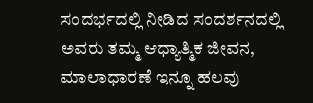ಸಂದರ್ಭದಲ್ಲಿ ನೀಡಿದ ಸಂದರ್ಶನದಲ್ಲಿ ಅವರು ತಮ್ಮ ಆಧ್ಯಾತ್ಮಿಕ ಜೀವನ, ಮಾಲಾಧಾರಣೆ ಇನ್ನೂ ಹಲವು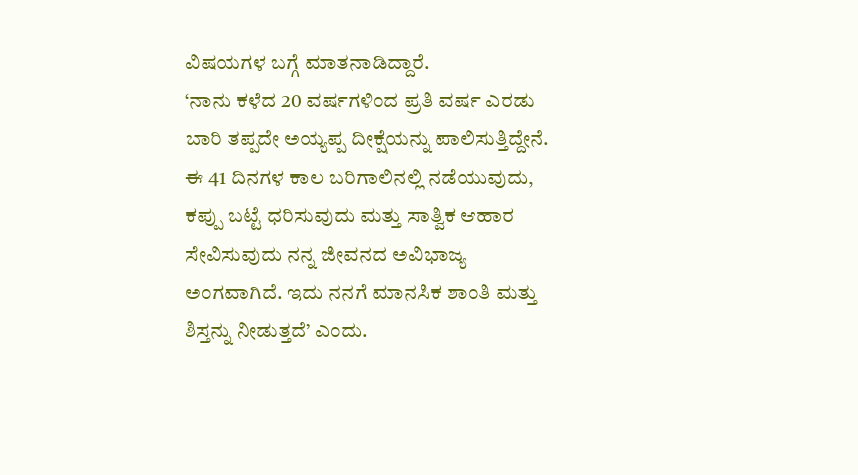ವಿಷಯಗಳ ಬಗ್ಗೆ ಮಾತನಾಡಿದ್ದಾರೆ.
‘ನಾನು ಕಳೆದ 20 ವರ್ಷಗಳಿಂದ ಪ್ರತಿ ವರ್ಷ ಎರಡು ಬಾರಿ ತಪ್ಪದೇ ಅಯ್ಯಪ್ಪ ದೀಕ್ಷೆಯನ್ನು ಪಾಲಿಸುತ್ತಿದ್ದೇನೆ. ಈ 41 ದಿನಗಳ ಕಾಲ ಬರಿಗಾಲಿನಲ್ಲಿ ನಡೆಯುವುದು, ಕಪ್ಪು ಬಟ್ಟೆ ಧರಿಸುವುದು ಮತ್ತು ಸಾತ್ವಿಕ ಆಹಾರ ಸೇವಿಸುವುದು ನನ್ನ ಜೀವನದ ಅವಿಭಾಜ್ಯ ಅಂಗವಾಗಿದೆ. ಇದು ನನಗೆ ಮಾನಸಿಕ ಶಾಂತಿ ಮತ್ತು ಶಿಸ್ತನ್ನು ನೀಡುತ್ತದೆ’ ಎಂದು.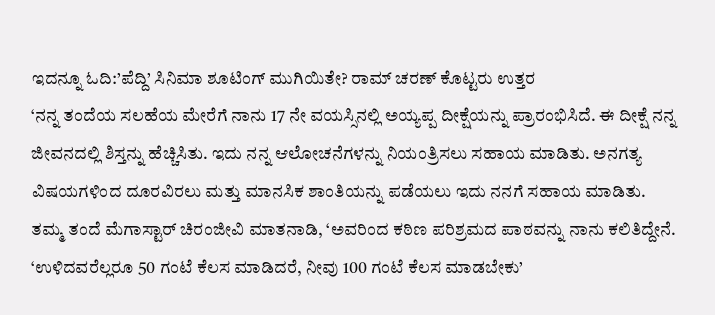ಇದನ್ನೂ ಓದಿ:’ಪೆದ್ದಿ’ ಸಿನಿಮಾ ಶೂಟಿಂಗ್ ಮುಗಿಯಿತೇ? ರಾಮ್ ಚರಣ್ ಕೊಟ್ಟರು ಉತ್ತರ
‘ನನ್ನ ತಂದೆಯ ಸಲಹೆಯ ಮೇರೆಗೆ ನಾನು 17 ನೇ ವಯಸ್ಸಿನಲ್ಲಿ ಅಯ್ಯಪ್ಪ ದೀಕ್ಷೆಯನ್ನು ಪ್ರಾರಂಭಿಸಿದೆ. ಈ ದೀಕ್ಷೆ ನನ್ನ ಜೀವನದಲ್ಲಿ ಶಿಸ್ತನ್ನು ಹೆಚ್ಚಿಸಿತು. ಇದು ನನ್ನ ಆಲೋಚನೆಗಳನ್ನು ನಿಯಂತ್ರಿಸಲು ಸಹಾಯ ಮಾಡಿತು. ಅನಗತ್ಯ ವಿಷಯಗಳಿಂದ ದೂರವಿರಲು ಮತ್ತು ಮಾನಸಿಕ ಶಾಂತಿಯನ್ನು ಪಡೆಯಲು ಇದು ನನಗೆ ಸಹಾಯ ಮಾಡಿತು.
ತಮ್ಮ ತಂದೆ ಮೆಗಾಸ್ಟಾರ್ ಚಿರಂಜೀವಿ ಮಾತನಾಡಿ, ‘ಅವರಿಂದ ಕಠಿಣ ಪರಿಶ್ರಮದ ಪಾಠವನ್ನು ನಾನು ಕಲಿತಿದ್ದೇನೆ. ‘ಉಳಿದವರೆಲ್ಲರೂ 50 ಗಂಟೆ ಕೆಲಸ ಮಾಡಿದರೆ, ನೀವು 100 ಗಂಟೆ ಕೆಲಸ ಮಾಡಬೇಕು’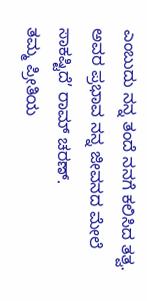ಎಂಬುದು ನನ್ನ ತಂದೆ ನನಗೆ ಕಲಿಸಿದ ತತ್ವ. ಅವರ ಪ್ರಭಾವ ನನ್ನ ಜೀವನದ ಮೇಲೆ ಸಾಕಷ್ಟಿದೆ’ ರಾಮ್ ಚರಣ್.
ತಮ್ಮ ಪ್ರೀತಿಯ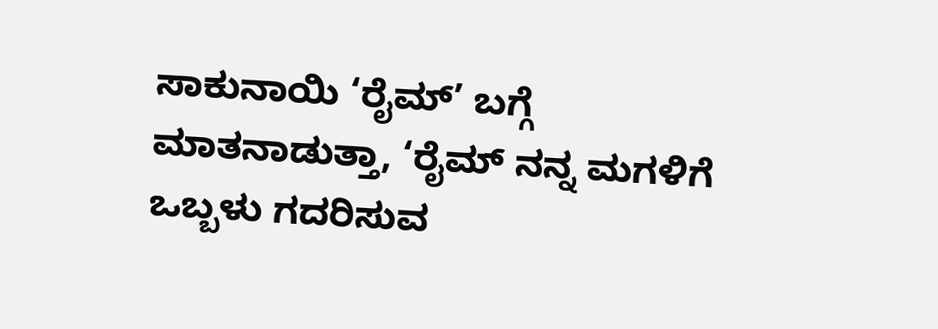ಸಾಕುನಾಯಿ ‘ರೈಮ್’ ಬಗ್ಗೆ ಮಾತನಾಡುತ್ತಾ, ‘ರೈಮ್ ನನ್ನ ಮಗಳಿಗೆ ಒಬ್ಬಳು ಗದರಿಸುವ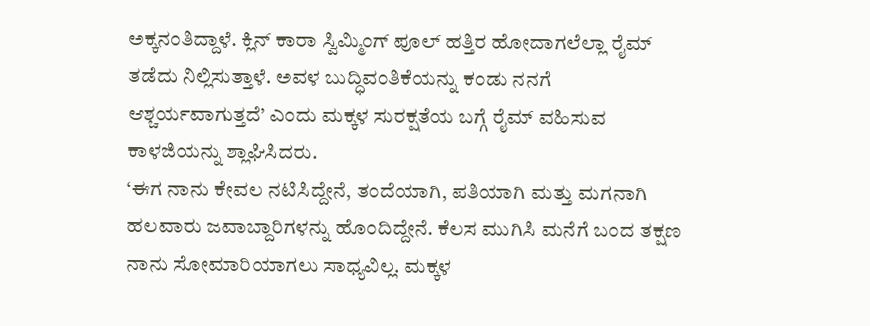ಅಕ್ಕನಂತಿದ್ದಾಳೆ. ಕ್ಲಿನ್ ಕಾರಾ ಸ್ವಿಮ್ಮಿಂಗ್ ಪೂಲ್ ಹತ್ತಿರ ಹೋದಾಗಲೆಲ್ಲಾ ರೈಮ್ ತಡೆದು ನಿಲ್ಲಿಸುತ್ತಾಳೆ. ಅವಳ ಬುದ್ಧಿವಂತಿಕೆಯನ್ನು ಕಂಡು ನನಗೆ ಆಶ್ಚರ್ಯವಾಗುತ್ತದೆ’ ಎಂದು ಮಕ್ಕಳ ಸುರಕ್ಷತೆಯ ಬಗ್ಗೆ ರೈಮ್ ವಹಿಸುವ ಕಾಳಜಿಯನ್ನು ಶ್ಲಾಘಿಸಿದರು.
‘ಈಗ ನಾನು ಕೇವಲ ನಟಿಸಿದ್ದೇನೆ, ತಂದೆಯಾಗಿ, ಪತಿಯಾಗಿ ಮತ್ತು ಮಗನಾಗಿ ಹಲವಾರು ಜವಾಬ್ದಾರಿಗಳನ್ನು ಹೊಂದಿದ್ದೇನೆ. ಕೆಲಸ ಮುಗಿಸಿ ಮನೆಗೆ ಬಂದ ತಕ್ಷಣ ನಾನು ಸೋಮಾರಿಯಾಗಲು ಸಾಧ್ಯವಿಲ್ಲ. ಮಕ್ಕಳ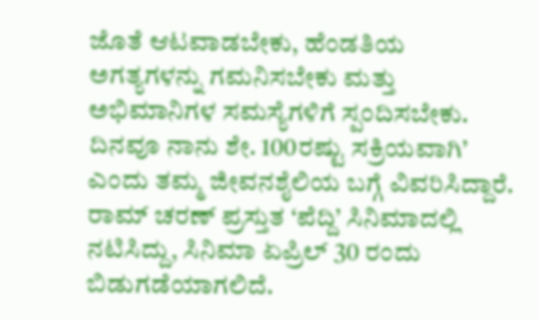ಜೊತೆ ಆಟವಾಡಬೇಕು, ಹೆಂಡತಿಯ ಅಗತ್ಯಗಳನ್ನು ಗಮನಿಸಬೇಕು ಮತ್ತು ಅಭಿಮಾನಿಗಳ ಸಮಸ್ಯೆಗಳಿಗೆ ಸ್ಪಂದಿಸಬೇಕು. ದಿನವೂ ನಾನು ಶೇ. 100ರಷ್ಟು ಸಕ್ರಿಯವಾಗಿ’ ಎಂದು ತಮ್ಮ ಜೀವನಶೈಲಿಯ ಬಗ್ಗೆ ವಿವರಿಸಿದ್ದಾರೆ.
ರಾಮ್ ಚರಣ್ ಪ್ರಸ್ತುತ ‘ಪೆದ್ದಿ’ ಸಿನಿಮಾದಲ್ಲಿ ನಟಿಸಿದ್ದು, ಸಿನಿಮಾ ಏಪ್ರಿಲ್ 30 ರಂದು ಬಿಡುಗಡೆಯಾಗಲಿದೆ.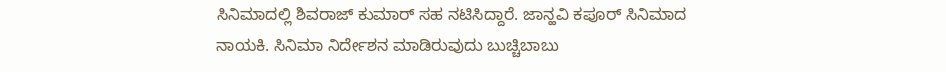ಸಿನಿಮಾದಲ್ಲಿ ಶಿವರಾಜ್ ಕುಮಾರ್ ಸಹ ನಟಿಸಿದ್ದಾರೆ. ಜಾನ್ಹವಿ ಕಪೂರ್ ಸಿನಿಮಾದ ನಾಯಕಿ. ಸಿನಿಮಾ ನಿರ್ದೇಶನ ಮಾಡಿರುವುದು ಬುಚ್ಚಿಬಾಬು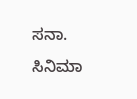ಸನಾ.
ಸಿನಿಮಾ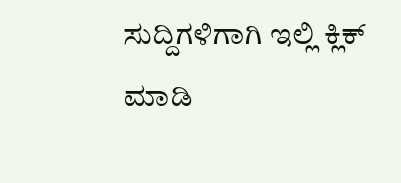ಸುದ್ದಿಗಳಿಗಾಗಿ ಇಲ್ಲಿ ಕ್ಲಿಕ್ ಮಾಡಿ